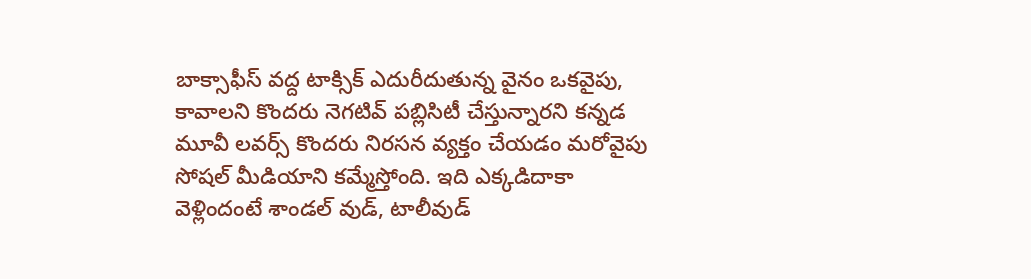బాక్సాఫీస్ వద్ద టాక్సిక్ ఎదురీదుతున్న వైనం ఒకవైపు, కావాలని కొందరు నెగటివ్ పబ్లిసిటీ చేస్తున్నారని కన్నడ మూవీ లవర్స్ కొందరు నిరసన వ్యక్తం చేయడం మరోవైపు సోషల్ మీడియాని కమ్మేస్తోంది. ఇది ఎక్కడిదాకా వెళ్లిందంటే శాండల్ వుడ్, టాలీవుడ్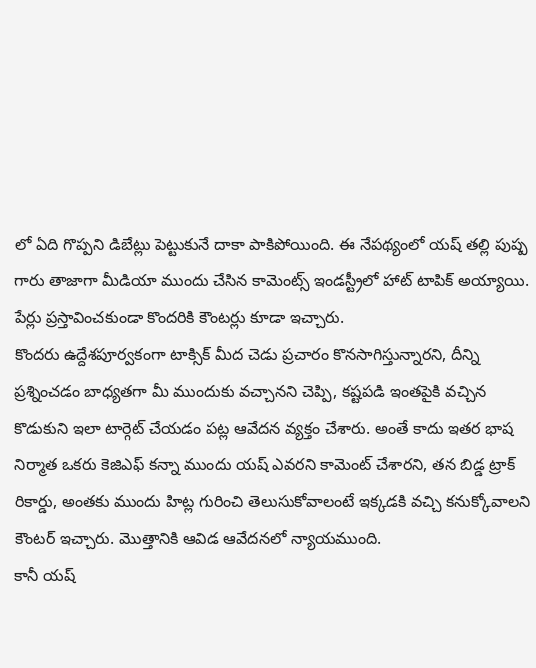లో ఏది గొప్పని డిబేట్లు పెట్టుకునే దాకా పాకిపోయింది. ఈ నేపథ్యంలో యష్ తల్లి పుష్ప గారు తాజాగా మీడియా ముందు చేసిన కామెంట్స్ ఇండస్ట్రీలో హాట్ టాపిక్ అయ్యాయి. పేర్లు ప్రస్తావించకుండా కొందరికి కౌంటర్లు కూడా ఇచ్చారు.
కొందరు ఉద్దేశపూర్వకంగా టాక్సిక్ మీద చెడు ప్రచారం కొనసాగిస్తున్నారని, దీన్ని ప్రశ్నించడం బాధ్యతగా మీ ముందుకు వచ్చానని చెప్పి, కష్టపడి ఇంతపైకి వచ్చిన కొడుకుని ఇలా టార్గెట్ చేయడం పట్ల ఆవేదన వ్యక్తం చేశారు. అంతే కాదు ఇతర భాష నిర్మాత ఒకరు కెజిఎఫ్ కన్నా ముందు యష్ ఎవరని కామెంట్ చేశారని, తన బిడ్డ ట్రాక్ రికార్డు, అంతకు ముందు హిట్ల గురించి తెలుసుకోవాలంటే ఇక్కడకి వచ్చి కనుక్కోవాలని కౌంటర్ ఇచ్చారు. మొత్తానికి ఆవిడ ఆవేదనలో న్యాయముంది.
కానీ యష్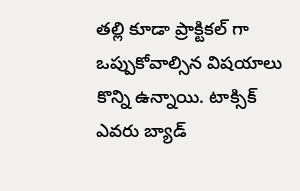తల్లి కూడా ప్రాక్టికల్ గా ఒప్పుకోవాల్సిన విషయాలు కొన్ని ఉన్నాయి. టాక్సిక్ ఎవరు బ్యాడ్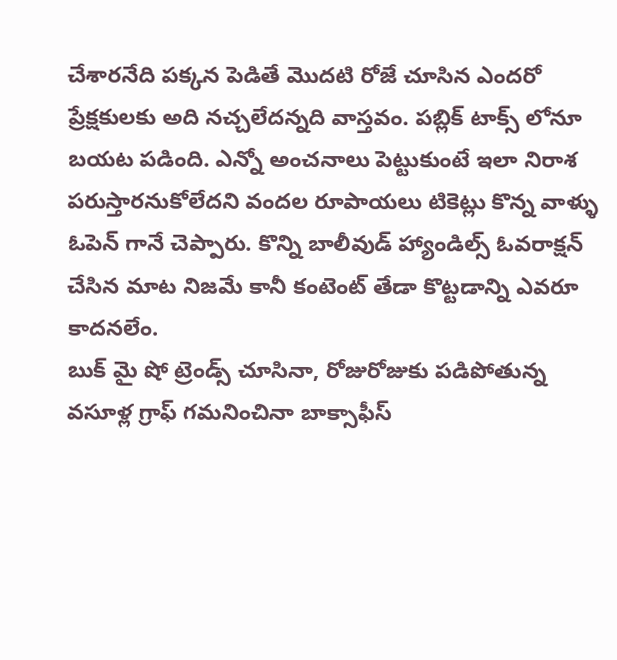చేశారనేది పక్కన పెడితే మొదటి రోజే చూసిన ఎందరో ప్రేక్షకులకు అది నచ్చలేదన్నది వాస్తవం. పబ్లిక్ టాక్స్ లోనూ బయట పడింది. ఎన్నో అంచనాలు పెట్టుకుంటే ఇలా నిరాశ పరుస్తారనుకోలేదని వందల రూపాయలు టికెట్లు కొన్న వాళ్ళు ఓపెన్ గానే చెప్పారు. కొన్ని బాలీవుడ్ హ్యాండిల్స్ ఓవరాక్షన్ చేసిన మాట నిజమే కానీ కంటెంట్ తేడా కొట్టడాన్ని ఎవరూ కాదనలేం.
బుక్ మై షో ట్రెండ్స్ చూసినా, రోజురోజుకు పడిపోతున్న వసూళ్ల గ్రాఫ్ గమనించినా బాక్సాఫీస్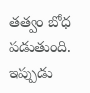తత్వం బోధ పడుతుంది. ఇప్పుడు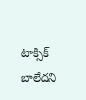టాక్సిక్ బాలేదని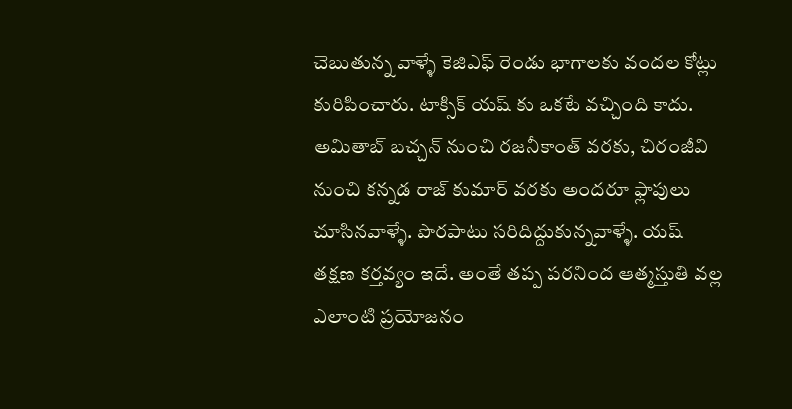చెబుతున్న వాళ్ళే కెజిఎఫ్ రెండు భాగాలకు వందల కోట్లు కురిపించారు. టాక్సిక్ యష్ కు ఒకటే వచ్చింది కాదు. అమితాబ్ బచ్చన్ నుంచి రజనీకాంత్ వరకు, చిరంజీవి నుంచి కన్నడ రాజ్ కుమార్ వరకు అందరూ ఫ్లాపులు చూసినవాళ్ళే. పొరపాటు సరిదిద్దుకున్నవాళ్ళే. యష్ తక్షణ కర్తవ్యం ఇదే. అంతే తప్ప పరనింద ఆత్మస్తుతి వల్ల ఎలాంటి ప్రయోజనం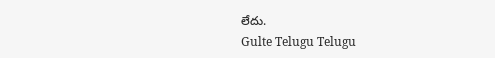లేదు.
Gulte Telugu Telugu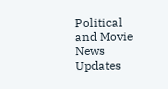Political and Movie News Updates